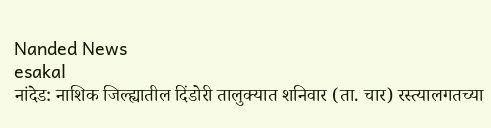Nanded News
esakal
नांदेड: नाशिक जिल्ह्यातील दिंडोरी तालुक्यात शनिवार (ता. चार) रस्त्यालगतच्या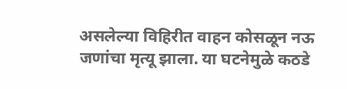असलेल्या विहिरीत वाहन कोसळून नऊ जणांचा मृत्यू झाला. या घटनेमुळे कठडे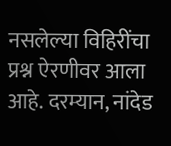नसलेल्या विहिरींचा प्रश्न ऐरणीवर आला आहे. दरम्यान, नांदेड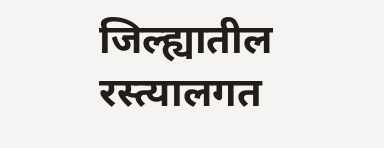जिल्ह्यातील रस्त्यालगत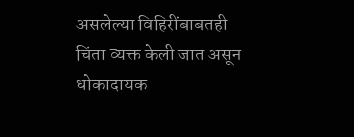असलेल्या विहिरींबाबतही चिंता व्यक्त केली जात असून धोकादायक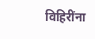विहिरींना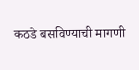कठडे बसविण्याची मागणी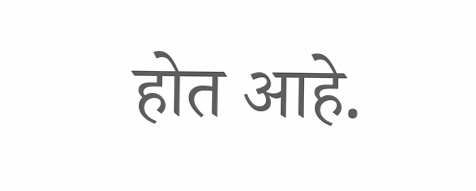होत आहे.